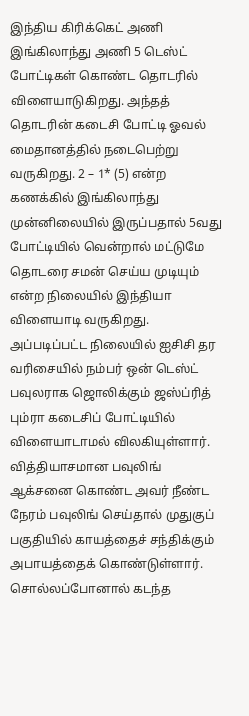இந்திய கிரிக்கெட் அணி இங்கிலாந்து அணி 5 டெஸ்ட் போட்டிகள் கொண்ட தொடரில் விளையாடுகிறது. அந்தத் தொடரின் கடைசி போட்டி ஓவல் மைதானத்தில் நடைபெற்று வருகிறது. 2 – 1* (5) என்ற கணக்கில் இங்கிலாந்து முன்னிலையில் இருப்பதால் 5வது போட்டியில் வென்றால் மட்டுமே தொடரை சமன் செய்ய முடியும் என்ற நிலையில் இந்தியா விளையாடி வருகிறது.
அப்படிப்பட்ட நிலையில் ஐசிசி தர வரிசையில் நம்பர் ஒன் டெஸ்ட் பவுலராக ஜொலிக்கும் ஜஸ்ப்ரித் பும்ரா கடைசிப் போட்டியில் விளையாடாமல் விலகியுள்ளார். வித்தியாசமான பவுலிங் ஆக்சனை கொண்ட அவர் நீண்ட நேரம் பவுலிங் செய்தால் முதுகுப் பகுதியில் காயத்தைச் சந்திக்கும் அபாயத்தைக் கொண்டுள்ளார். சொல்லப்போனால் கடந்த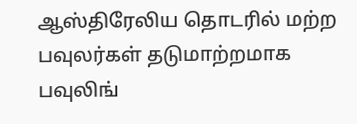ஆஸ்திரேலிய தொடரில் மற்ற பவுலர்கள் தடுமாற்றமாக பவுலிங்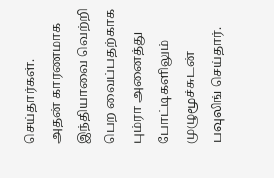செய்தார்கள்.
அதன் காரணமாக இந்தியாவை வெற்றி பெற வைப்பதற்காக பும்ரா அனைத்து போட்டிகளிலும் முழுமூச்சுடன் பவுலிங் செய்தார்.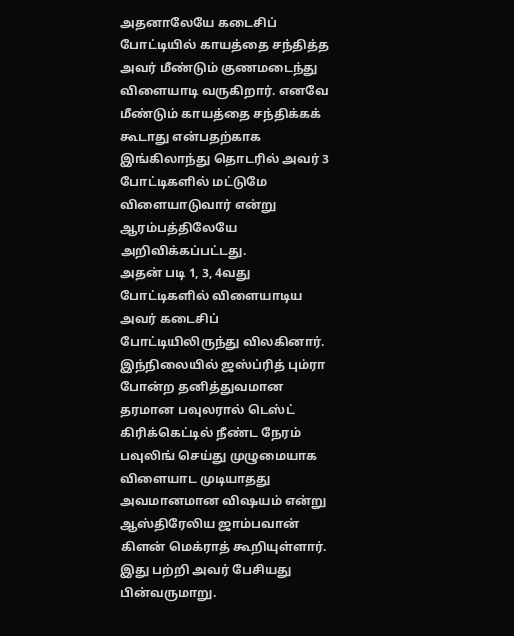அதனாலேயே கடைசிப் போட்டியில் காயத்தை சந்தித்த அவர் மீண்டும் குணமடைந்து விளையாடி வருகிறார். எனவே மீண்டும் காயத்தை சந்திக்கக் கூடாது என்பதற்காக இங்கிலாந்து தொடரில் அவர் 3 போட்டிகளில் மட்டுமே விளையாடுவார் என்று ஆரம்பத்திலேயே அறிவிக்கப்பட்டது.
அதன் படி 1, 3, 4வது போட்டிகளில் விளையாடிய அவர் கடைசிப் போட்டியிலிருந்து விலகினார். இந்நிலையில் ஜஸ்ப்ரித் பும்ரா போன்ற தனித்துவமான தரமான பவுலரால் டெஸ்ட் கிரிக்கெட்டில் நீண்ட நேரம் பவுலிங் செய்து முழுமையாக விளையாட முடியாதது அவமானமான விஷயம் என்று ஆஸ்திரேலிய ஜாம்பவான் கிளன் மெக்ராத் கூறியுள்ளார். இது பற்றி அவர் பேசியது பின்வருமாறு.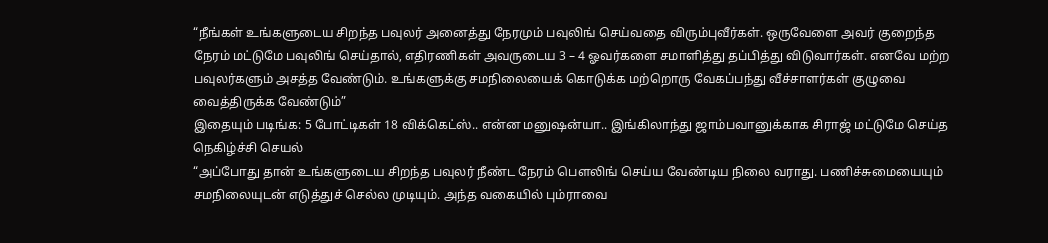“நீங்கள் உங்களுடைய சிறந்த பவுலர் அனைத்து நேரமும் பவுலிங் செய்வதை விரும்புவீர்கள். ஒருவேளை அவர் குறைந்த நேரம் மட்டுமே பவுலிங் செய்தால், எதிரணிகள் அவருடைய 3 – 4 ஓவர்களை சமாளித்து தப்பித்து விடுவார்கள். எனவே மற்ற பவுலர்களும் அசத்த வேண்டும். உங்களுக்கு சமநிலையைக் கொடுக்க மற்றொரு வேகப்பந்து வீச்சாளர்கள் குழுவை வைத்திருக்க வேண்டும்”
இதையும் படிங்க: 5 போட்டிகள் 18 விக்கெட்ஸ்.. என்ன மனுஷன்யா.. இங்கிலாந்து ஜாம்பவானுக்காக சிராஜ் மட்டுமே செய்த நெகிழ்ச்சி செயல்
“அப்போது தான் உங்களுடைய சிறந்த பவுலர் நீண்ட நேரம் பௌலிங் செய்ய வேண்டிய நிலை வராது. பணிச்சுமையையும் சமநிலையுடன் எடுத்துச் செல்ல முடியும். அந்த வகையில் பும்ராவை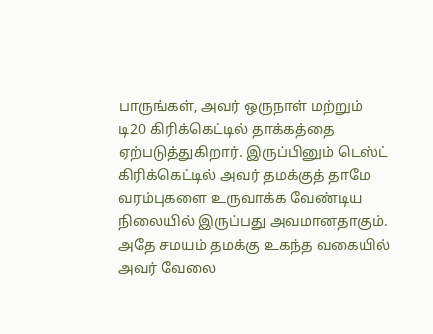பாருங்கள், அவர் ஒருநாள் மற்றும் டி20 கிரிக்கெட்டில் தாக்கத்தை ஏற்படுத்துகிறார். இருப்பினும் டெஸ்ட் கிரிக்கெட்டில் அவர் தமக்குத் தாமே வரம்புகளை உருவாக்க வேண்டிய நிலையில் இருப்பது அவமானதாகும். அதே சமயம் தமக்கு உகந்த வகையில் அவர் வேலை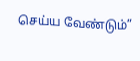செய்ய வேண்டும்”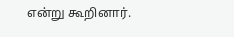என்று கூறினார்.